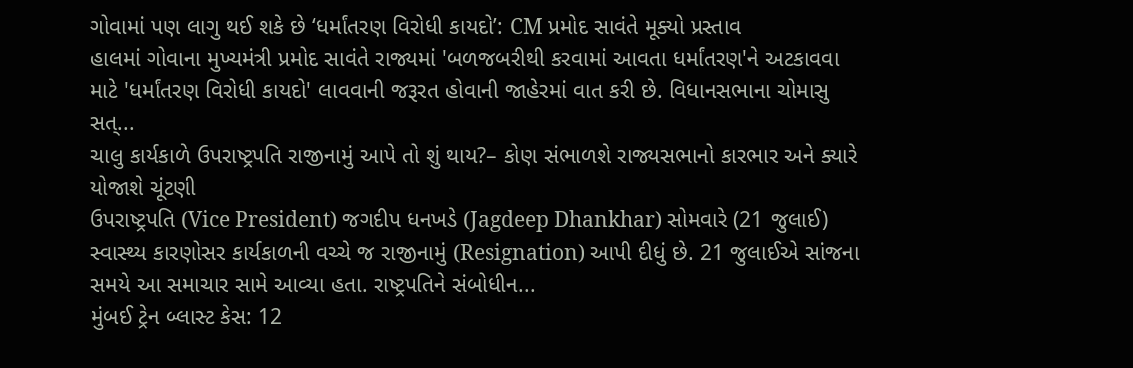ગોવામાં પણ લાગુ થઈ શકે છે ‘ધર્માંતરણ વિરોધી કાયદો’: CM પ્રમોદ સાવંતે મૂક્યો પ્રસ્તાવ
હાલમાં ગોવાના મુખ્યમંત્રી પ્રમોદ સાવંતે રાજ્યમાં 'બળજબરીથી કરવામાં આવતા ધર્માંતરણ'ને અટકાવવા માટે 'ધર્માંતરણ વિરોધી કાયદો' લાવવાની જરૂરત હોવાની જાહેરમાં વાત કરી છે. વિધાનસભાના ચોમાસુ સત્...
ચાલુ કાર્યકાળે ઉપરાષ્ટ્રપતિ રાજીનામું આપે તો શું થાય?– કોણ સંભાળશે રાજ્યસભાનો કારભાર અને ક્યારે યોજાશે ચૂંટણી
ઉપરાષ્ટ્રપતિ (Vice President) જગદીપ ધનખડે (Jagdeep Dhankhar) સોમવારે (21 જુલાઈ) સ્વાસ્થ્ય કારણોસર કાર્યકાળની વચ્ચે જ રાજીનામું (Resignation) આપી દીધું છે. 21 જુલાઈએ સાંજના સમયે આ સમાચાર સામે આવ્યા હતા. રાષ્ટ્રપતિને સંબોધીન...
મુંબઈ ટ્રેન બ્લાસ્ટ કેસ: 12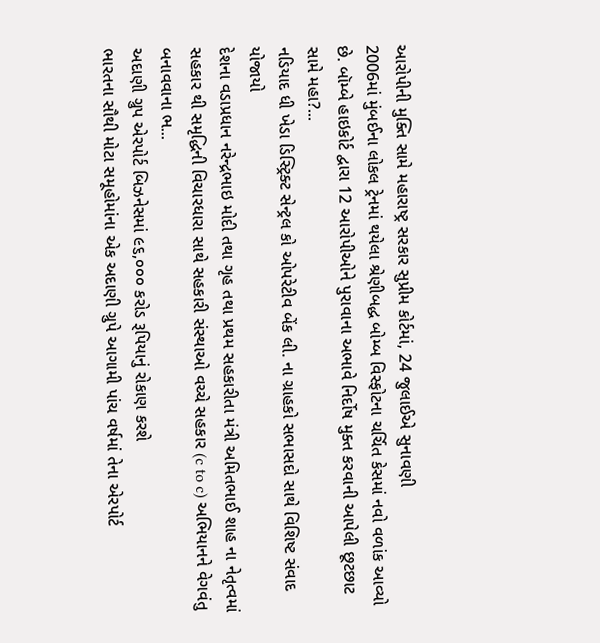આરોપીની મુક્તિ સામે મહારાષ્ટ્ર સરકાર સુપ્રીમ કોર્ટમાં, 24 જુલાઈએ સુનાવણી
2006માં મુંબઈના લોકલ ટ્રેનમાં થયેલા શ્રેણીબદ્ધ બોમ્બ વિસ્ફોટના ચર્ચિત કેસમાં નવો વળાંક આવ્યો છે. બૉમ્બે હાઇકોર્ટ દ્વારા 12 આરોપીઓને પુરાવાના અભાવે નિર્દોષ મુક્ત કરવાની આપેલી છૂટછાટ સામે મહા?...
નડિયાદ ધી ખેડા ડિસ્ટ્રિક્ટ સેન્ટ્રલ કો ઓપરેટીવ બેંક લી. ના ગ્રાહકો સભાસદો સાથે વિશિષ્ટ સંવાદ યોજાયો
દેશના વડાપ્રધાન નરેન્દ્રભાઇ મોદી તથા ગૃહ તથા પ્રથમ સહકારીતા મંત્રી અમિતભાઈ શાહ ના નેતૃત્વમાં સહકાર થી સમૃદ્ધિની વિચારધારા સાથે સહકારી સંસ્થાઓ વચ્ચે સહકાર (c to c) અભિયાનને વેગવંતુ બનાવવાના ભ...
અદાણી ગ્રુપ એરપોર્ટ બિઝનેસમાં ૯૬,૦૦૦ કરોડ રૂપિયાનું રોકાણ કરશે
ભારતના સૌથી મોટા સમૂહોમાંના એક અદાણી ગ્રુપે આગામી પાંચ વર્ષમાં તેના એરપોર્ટ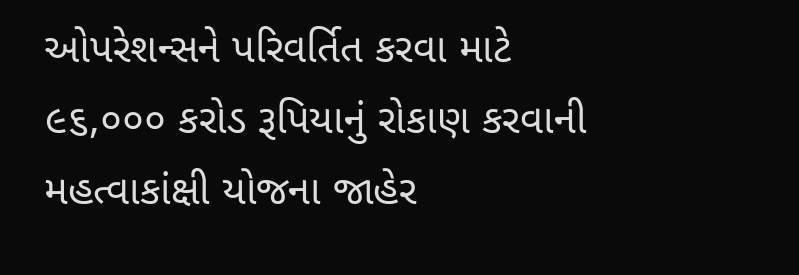ઓપરેશન્સને પરિવર્તિત કરવા માટે ૯૬,૦૦૦ કરોડ રૂપિયાનું રોકાણ કરવાની મહત્વાકાંક્ષી યોજના જાહેર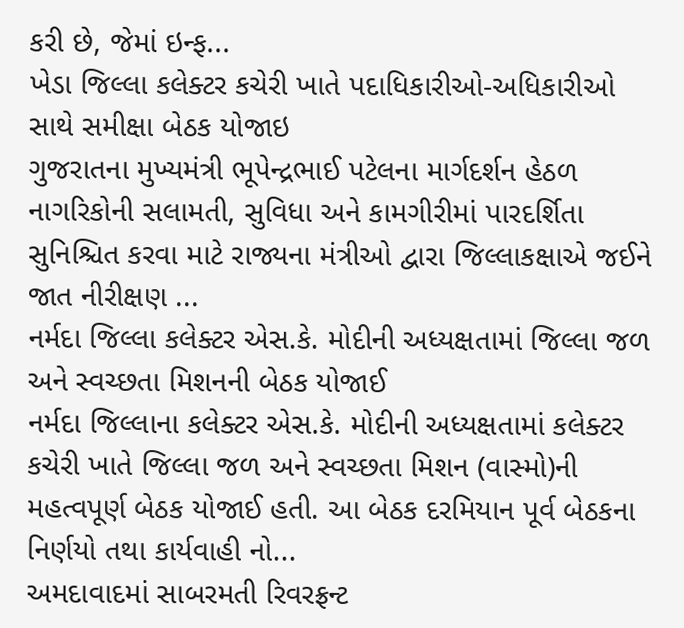કરી છે, જેમાં ઇન્ફ...
ખેડા જિલ્લા કલેક્ટર કચેરી ખાતે પદાધિકારીઓ-અધિકારીઓ સાથે સમીક્ષા બેઠક યોજાઇ
ગુજરાતના મુખ્યમંત્રી ભૂપેન્દ્રભાઈ પટેલના માર્ગદર્શન હેઠળ નાગરિકોની સલામતી, સુવિધા અને કામગીરીમાં પારદર્શિતા સુનિશ્ચિત કરવા માટે રાજ્યના મંત્રીઓ દ્વારા જિલ્લાકક્ષાએ જઈને જાત નીરીક્ષણ ...
નર્મદા જિલ્લા કલેક્ટર એસ.કે. મોદીની અધ્યક્ષતામાં જિલ્લા જળ અને સ્વચ્છતા મિશનની બેઠક યોજાઈ
નર્મદા જિલ્લાના કલેક્ટર એસ.કે. મોદીની અધ્યક્ષતામાં કલેક્ટર કચેરી ખાતે જિલ્લા જળ અને સ્વચ્છતા મિશન (વાસ્મો)ની મહત્વપૂર્ણ બેઠક યોજાઈ હતી. આ બેઠક દરમિયાન પૂર્વ બેઠકના નિર્ણયો તથા કાર્યવાહી નો...
અમદાવાદમાં સાબરમતી રિવરફ્રન્ટ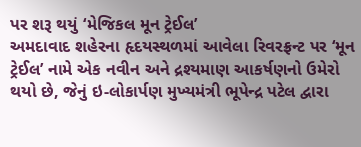પર શરૂ થયું ‘મેજિકલ મૂન ટ્રેઈલ’
અમદાવાદ શહેરના હૃદયસ્થળમાં આવેલા રિવરફ્રન્ટ પર ‘મૂન ટ્રેઈલ’ નામે એક નવીન અને દ્રશ્યમાણ આકર્ષણનો ઉમેરો થયો છે, જેનું ઇ-લોકાર્પણ મુખ્યમંત્રી ભૂપેન્દ્ર પટેલ દ્વારા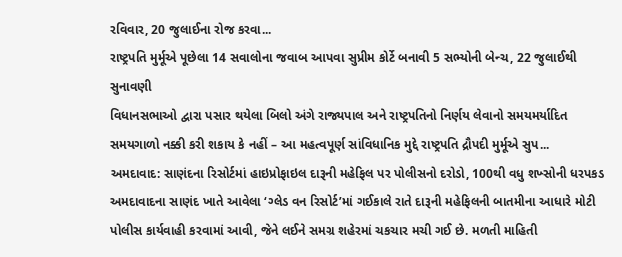રવિવાર, 20 જુલાઈના રોજ કરવા...
રાષ્ટ્રપતિ મુર્મૂએ પૂછેલા 14 સવાલોના જવાબ આપવા સુપ્રીમ કોર્ટે બનાવી 5 સભ્યોની બેન્ચ, 22 જુલાઈથી સુનાવણી
વિધાનસભાઓ દ્વારા પસાર થયેલા બિલો અંગે રાજ્યપાલ અને રાષ્ટ્રપતિનો નિર્ણય લેવાનો સમયમર્યાદિત સમયગાળો નક્કી કરી શકાય કે નહીં – આ મહત્વપૂર્ણ સાંવિધાનિક મુદ્દે રાષ્ટ્રપતિ દ્રૌપદી મુર્મૂએ સુપ...
અમદાવાદ: સાણંદના રિસોર્ટમાં હાઇપ્રોફાઇલ દારૂની મહેફિલ પર પોલીસનો દરોડો, 100થી વધુ શખ્સોની ધરપકડ
અમદાવાદના સાણંદ ખાતે આવેલા ‘ગ્લેડ વન રિસોર્ટ’માં ગઈકાલે રાતે દારૂની મહેફિલની બાતમીના આધારે મોટી પોલીસ કાર્યવાહી કરવામાં આવી, જેને લઈને સમગ્ર શહેરમાં ચકચાર મચી ગઈ છે. મળતી માહિતી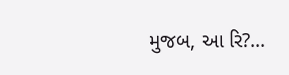મુજબ, આ રિ?...